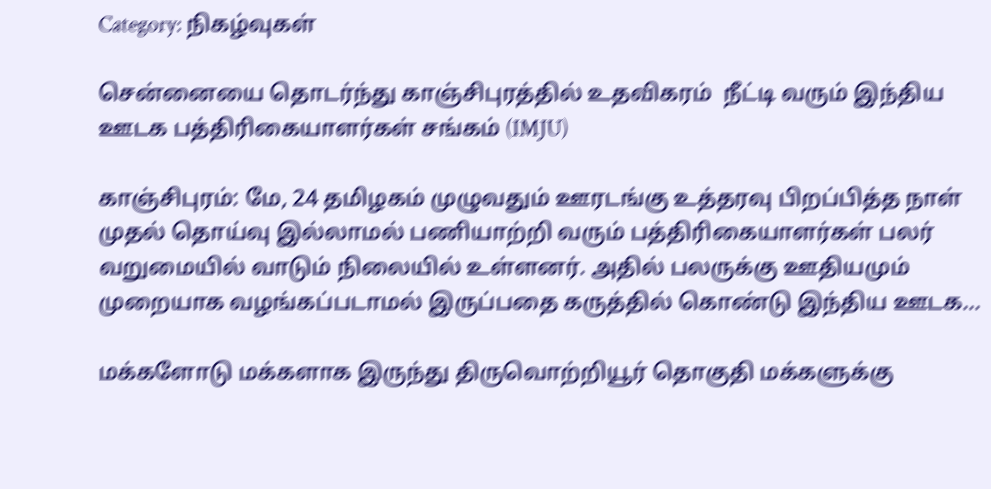Category: நிகழ்வுகள்

சென்னையை தொடர்ந்து காஞ்சிபுரத்தில் உதவிகரம்  நீட்டி வரும் இந்திய ஊடக பத்திரிகையாளர்கள் சங்கம் (IMJU)

காஞ்சிபுரம்: மே, 24 தமிழகம் முழுவதும் ஊரடங்கு உத்தரவு பிறப்பித்த நாள் முதல் தொய்வு இல்லாமல் பணியாற்றி வரும் பத்திரிகையாளர்கள் பலர் வறுமையில் வாடும் நிலையில் உள்ளனர். அதில் பலருக்கு ஊதியமும் முறையாக வழங்கப்படாமல் இருப்பதை கருத்தில் கொண்டு இந்திய ஊடக…

மக்களோடு மக்களாக இருந்து திருவொற்றியூர் தொகுதி மக்களுக்கு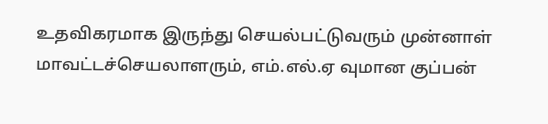உதவிகரமாக இருந்து செயல்பட்டுவரும் முன்னாள் மாவட்டச்செயலாளரும், எம்.எல்.ஏ வுமான குப்பன்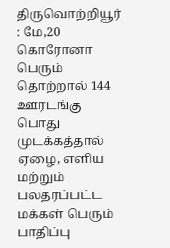திருவொற்றியூர் : மே,20 கொரோனா பெரும் தொற்றால் 144 ஊரடங்கு பொது முடக்கத்தால் ஏழை, எளிய மற்றும் பலதரப்பட்ட மக்கள் பெரும் பாதிப்பு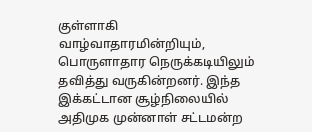குள்ளாகி வாழ்வாதாரமின்றியும், பொருளாதார நெருக்கடியிலும் தவித்து வருகின்றனர். இந்த இக்கட்டான சூழ்நிலையில் அதிமுக முன்னாள் சட்டமன்ற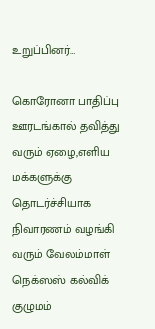உறுப்பினர்…

கொரோனா பாதிப்பு ஊரடங்கால் தவித்து வரும் ஏழை,எளிய மக்களுக்கு தொடர்ச்சியாக நிவாரணம் வழங்கி வரும் வேலம்மாள் நெக்ஸஸ் கல்விக் குழுமம்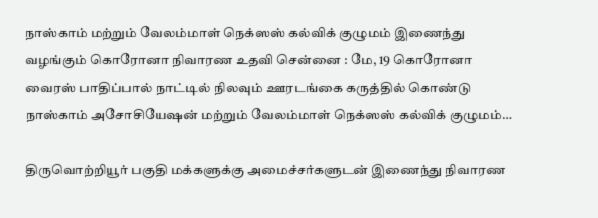நாஸ்காம் மற்றும் வேலம்மாள் நெக்ஸஸ் கல்விக் குழுமம் இணைந்து வழங்கும் கொரோனா நிவாரண உதவி சென்னை : மே, 19 கொரோனா வைரஸ் பாதிப்பால் நாட்டில் நிலவும் ஊரடங்கை கருத்தில் கொண்டு நாஸ்காம் அசோசியேஷன் மற்றும் வேலம்மாள் நெக்ஸஸ் கல்விக் குழுமம்…

திருவொற்றியூர் பகுதி மக்களுக்கு அமைச்சர்களுடன் இணைந்து நிவாரண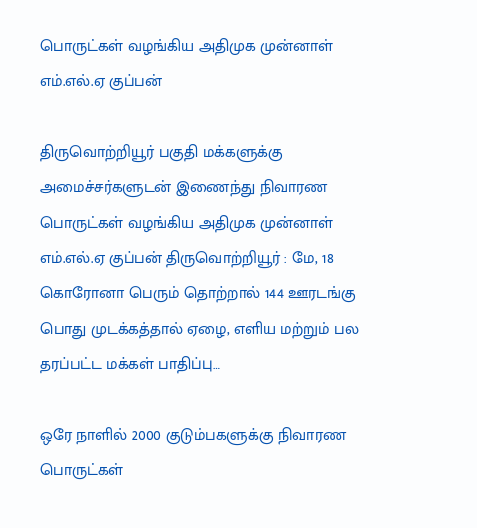பொருட்கள் வழங்கிய அதிமுக முன்னாள் எம்.எல்.ஏ குப்பன்

திருவொற்றியூர் பகுதி மக்களுக்கு அமைச்சர்களுடன் இணைந்து நிவாரண பொருட்கள் வழங்கிய அதிமுக முன்னாள் எம்.எல்.ஏ குப்பன் திருவொற்றியூர் : மே, 18 கொரோனா பெரும் தொற்றால் 144 ஊரடங்கு பொது முடக்கத்தால் ஏழை, எளிய மற்றும் பல தரப்பட்ட மக்கள் பாதிப்பு…

ஒரே நாளில் 2000 குடும்பகளுக்கு நிவாரண பொருட்கள்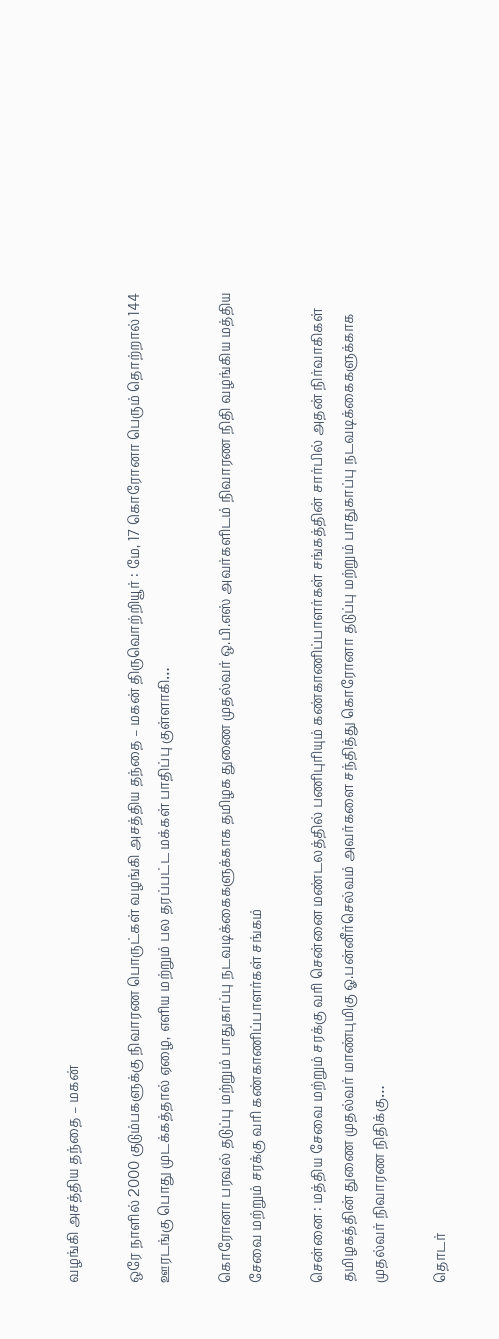வழங்கி அசத்திய தந்தை – மகன்

ஒரே நாளில் 2000 குடும்பகளுக்கு நிவாரண பொருட்கள் வழங்கி அசத்திய தந்தை – மகன் திருவொற்றியூர் : மே, 17 கொரோனா பெரும் தொற்றால் 144 ஊரடங்கு பொது முடக்கத்தால் ஏழை, எளிய மற்றும் பல தரப்பட்ட மக்கள் பாதிப்பு குள்ளாகி…

கொரோனா பரவல் தடுப்பு மற்றும் பாதுகாப்பு நடவடிக்கைகளுக்காக தமிழக துணை முதல்வர் ஒ.பி.எஸ் அவர்களிடம் நிவாரண நிதி வழங்கிய மத்திய சேவை மற்றும் சரக்கு வரி கண்காணிப்பாளர்கள் சங்கம்

சென்னை : மத்திய சேவை மற்றும் சரக்கு வரி சென்னை மண்டலத்தில் பணிபுரியும் கண்காணிப்பாளர்கள் சங்கத்தின் சார்பில் அதன் நிர்வாகிகள் தமிழகத்தின் துணை முதல்வர் மாண்புமிகு ஓ.பன்னீர்செல்வம் அவர்களை சந்தித்து கொரோனா தடுப்பு மற்றும் பாதுகாப்பு நடவடிக்கைகளுக்காக முதல்வர் நிவாரண நிதிக்கு…

தொடர்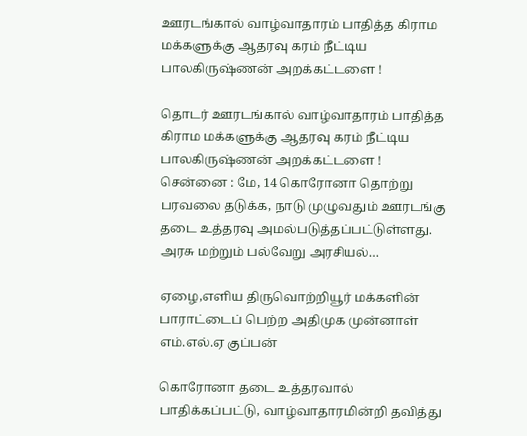ஊரடங்கால் வாழ்வாதாரம் பாதித்த கிராம மக்களுக்கு ஆதரவு கரம் நீட்டிய பாலகிருஷ்ணன் அறக்கட்டளை !

தொடர் ஊரடங்கால் வாழ்வாதாரம் பாதித்த கிராம மக்களுக்கு ஆதரவு கரம் நீட்டிய பாலகிருஷ்ணன் அறக்கட்டளை ! சென்னை : மே, 14 கொரோனா தொற்று பரவலை தடுக்க, நாடு முழுவதும் ஊரடங்கு தடை உத்தரவு அமல்படுத்தப்பட்டுள்ளது. அரசு மற்றும் பல்வேறு அரசியல்…

ஏழை,எளிய திருவொற்றியூர் மக்களின் பாராட்டைப் பெற்ற அதிமுக முன்னாள் எம்.எல்.ஏ குப்பன்

கொரோனா தடை உத்தரவால் பாதிக்கப்பட்டு, வாழ்வாதாரமின்றி தவித்து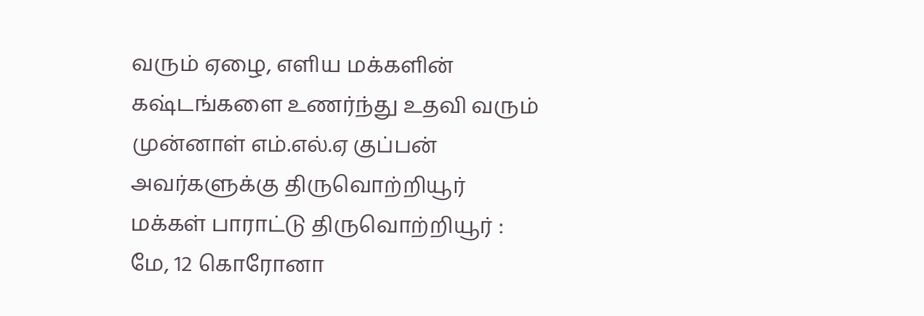வரும் ஏழை, எளிய மக்களின் கஷ்டங்களை உணர்ந்து உதவி வரும் முன்னாள் எம்.எல்.ஏ குப்பன் அவர்களுக்கு திருவொற்றியூர் மக்கள் பாராட்டு திருவொற்றியூர் : மே, 12 கொரோனா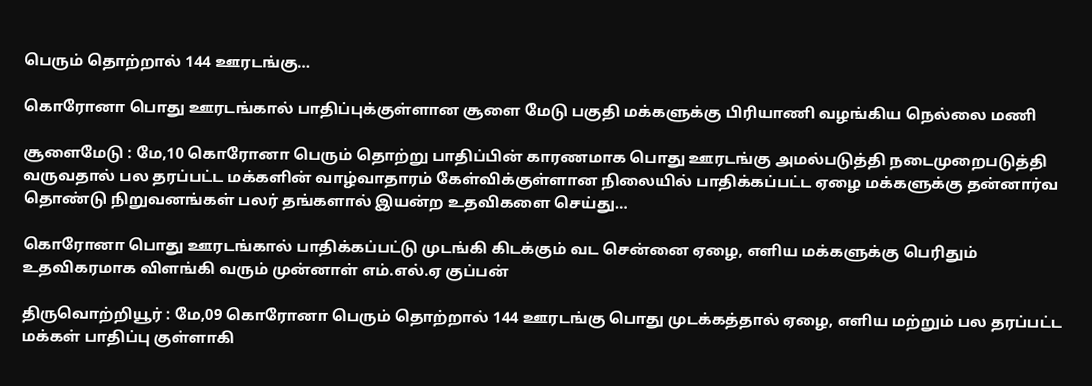பெரும் தொற்றால் 144 ஊரடங்கு…

கொரோனா பொது ஊரடங்கால் பாதிப்புக்குள்ளான சூளை மேடு பகுதி மக்களுக்கு பிரியாணி வழங்கிய நெல்லை மணி

சூளைமேடு : மே,10 கொரோனா பெரும் தொற்று பாதிப்பின் காரணமாக பொது ஊரடங்கு அமல்படுத்தி நடைமுறைபடுத்தி வருவதால் பல தரப்பட்ட மக்களின் வாழ்வாதாரம் கேள்விக்குள்ளான நிலையில் பாதிக்கப்பட்ட ஏழை மக்களுக்கு தன்னார்வ தொண்டு நிறுவனங்கள் பலர் தங்களால் இயன்ற உதவிகளை செய்து…

கொரோனா பொது ஊரடங்கால் பாதிக்கப்பட்டு முடங்கி கிடக்கும் வட சென்னை ஏழை, எளிய மக்களுக்கு பெரிதும் உதவிகரமாக விளங்கி வரும் முன்னாள் எம்.எல்.ஏ குப்பன்

திருவொற்றியூர் : மே,09 கொரோனா பெரும் தொற்றால் 144 ஊரடங்கு பொது முடக்கத்தால் ஏழை, எளிய மற்றும் பல தரப்பட்ட மக்கள் பாதிப்பு குள்ளாகி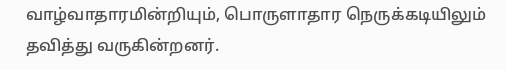வாழ்வாதாரமின்றியும், பொருளாதார நெருக்கடியிலும் தவித்து வருகின்றனர்.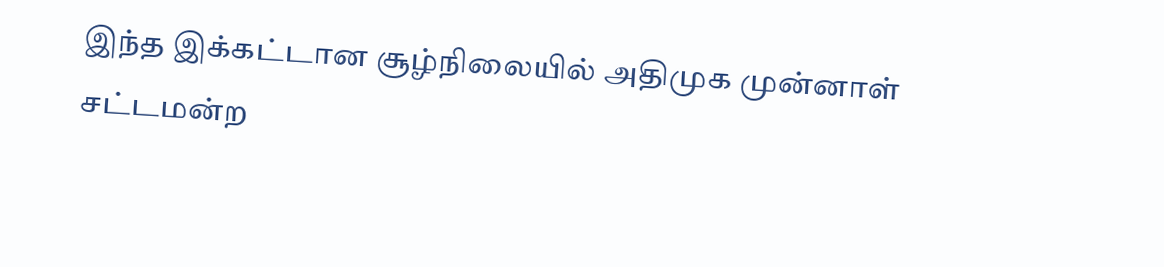இந்த இக்கட்டான சூழ்நிலையில் அதிமுக முன்னாள் சட்டமன்ற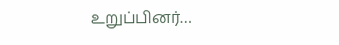உறுப்பினர்…